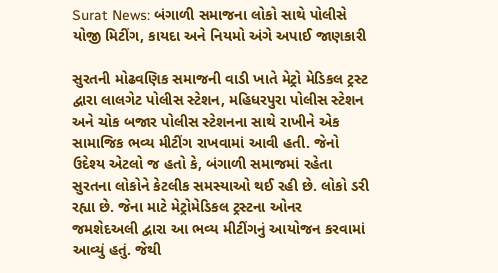Surat News: બંગાળી સમાજના લોકો સાથે પોલીસે યોજી મિટીંગ, કાયદા અને નિયમો અંગે અપાઈ જાણકારી

સુરતની મોઢવણિક સમાજની વાડી ખાતે મેટ્રો મેડિકલ ટ્રસ્ટ દ્વારા લાલગેટ પોલીસ સ્ટેશન, મહિધરપુરા પોલીસ સ્ટેશન અને ચોક બજાર પોલીસ સ્ટેશનના સાથે રાખીને એક સામાજિક ભવ્ય મીટીંગ રાખવામાં આવી હતી. જેનો ઉદેશ્ય એટલો જ હતો કે, બંગાળી સમાજમાં રહેતા સુરતના લોકોને કેટલીક સમસ્યાઓ થઈ રહી છે. લોકો ડરી રહ્યા છે. જેના માટે મેટ્રોમેડિકલ ટ્રસ્ટના ઓનર જમશેદઅલી દ્વારા આ ભવ્ય મીટીંગનું આયોજન કરવામાં આવ્યું હતું. જેથી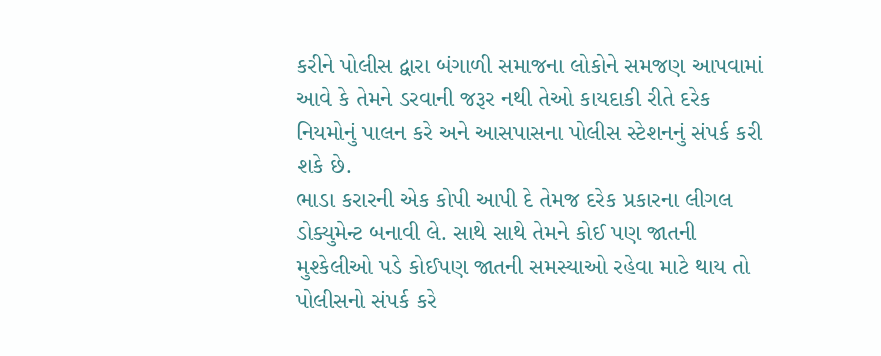કરીને પોલીસ દ્વારા બંગાળી સમાજના લોકોને સમજણ આપવામાં આવે કે તેમને ડરવાની જરૂર નથી તેઓ કાયદાકી રીતે દરેક નિયમોનું પાલન કરે અને આસપાસના પોલીસ સ્ટેશનનું સંપર્ક કરી શકે છે.
ભાડા કરારની એક કોપી આપી દે તેમજ દરેક પ્રકારના લીગલ ડોક્યુમેન્ટ બનાવી લે. સાથે સાથે તેમને કોઈ પણ જાતની મુશ્કેલીઓ પડે કોઈપણ જાતની સમસ્યાઓ રહેવા માટે થાય તો પોલીસનો સંપર્ક કરે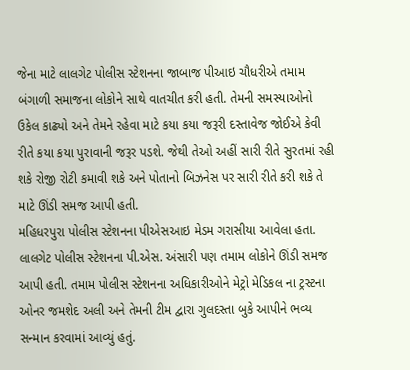જેના માટે લાલગેટ પોલીસ સ્ટેશનના જાબાજ પીઆઇ ચૌધરીએ તમામ બંગાળી સમાજના લોકોને સાથે વાતચીત કરી હતી. તેમની સમસ્યાઓનો ઉકેલ કાઢ્યો અને તેમને રહેવા માટે કયા કયા જરૂરી દસ્તાવેજ જોઈએ કેવી રીતે કયા કયા પુરાવાની જરૂર પડશે. જેથી તેઓ અહીં સારી રીતે સુરતમાં રહી શકે રોજી રોટી કમાવી શકે અને પોતાનો બિઝનેસ પર સારી રીતે કરી શકે તે માટે ઊંડી સમજ આપી હતી.
મહિધરપુરા પોલીસ સ્ટેશનના પીએસઆઇ મેડમ ગરાસીયા આવેલા હતા. લાલગેટ પોલીસ સ્ટેશનના પી.એસ. અંસારી પણ તમામ લોકોને ઊંડી સમજ આપી હતી. તમામ પોલીસ સ્ટેશનના અધિકારીઓને મેટ્રો મેડિકલ ના ટ્રસ્ટના ઓનર જમશેદ અલી અને તેમની ટીમ દ્વારા ગુલદસ્તા બુકે આપીને ભવ્ય સન્માન કરવામાં આવ્યું હતું.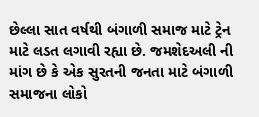છેલ્લા સાત વર્ષથી બંગાળી સમાજ માટે ટ્રેન માટે લડત લગાવી રહ્યા છે. જમશેદઅલી ની માંગ છે કે એક સુરતની જનતા માટે બંગાળી સમાજના લોકો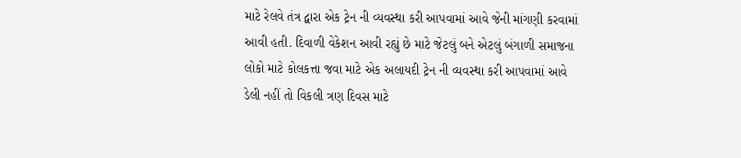માટે રેલવે તંત્ર દ્વારા એક ટ્રેન ની વ્યવસ્થા કરી આપવામાં આવે જેની માંગણી કરવામાં આવી હતી. દિવાળી વેકેશન આવી રહ્યું છે માટે જેટલું બને એટલું બંગાળી સમાજના લોકો માટે કોલકત્તા જવા માટે એક અલાયદી ટ્રેન ની વ્યવસ્થા કરી આપવામાં આવે ડેલી નહીં તો વિકલી ત્રણ દિવસ માટે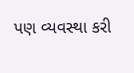પણ વ્યવસ્થા કરી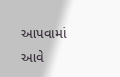આપવામાં આવે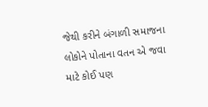જેથી કરીને બંગાળી સમાજના લોકોને પોતાના વતન એ જવા માટે કોઈ પણ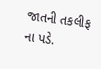જાતની તકલીફ ના પડે.